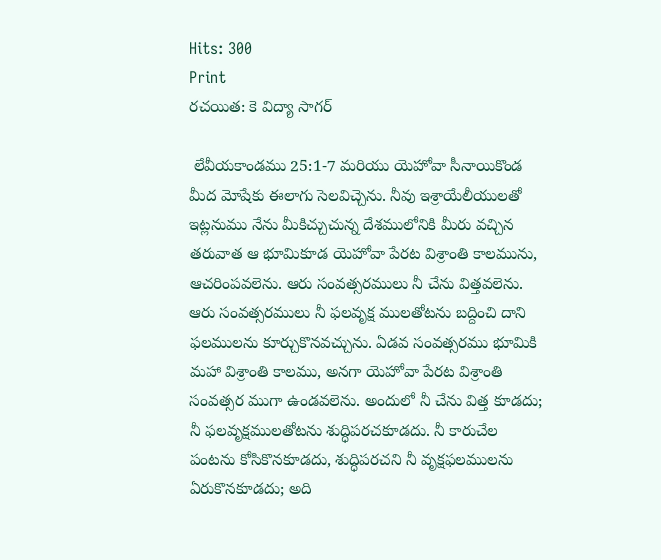Hits: 300
Print
రచయిత: కె విద్యా సాగర్

 లేవీయకాండము 25:1-7 మరియు యెహోవా సీనాయికొండ మీద మోషేకు ఈలాగు సెలవిచ్చెను. నీవు ఇశ్రాయేలీయులతో ఇట్లనుము నేను మీకిచ్చుచున్న దేశములోనికి మీరు వచ్చిన తరువాత ఆ భూమికూడ యెహోవా పేరట విశ్రాంతి కాలమును, ఆచరింపవలెను. ఆరు సంవత్సరములు నీ చేను విత్తవలెను. ఆరు సంవత్సరములు నీ ఫలవృక్ష ములతోటను బద్దించి దాని ఫలములను కూర్చుకొనవచ్చును. ఏడవ సంవత్సరము భూమికి మహా విశ్రాంతి కాలము, అనగా యెహోవా పేరట విశ్రాంతి సంవత్సర ముగా ఉండవలెను. అందులో నీ చేను విత్త కూడదు; నీ ఫలవృక్షములతోటను శుద్ధిపరచకూడదు. నీ కారుచేల పంటను కోసికొనకూడదు, శుద్ధిపరచని నీ వృక్షఫలములను ఏరుకొనకూడదు; అది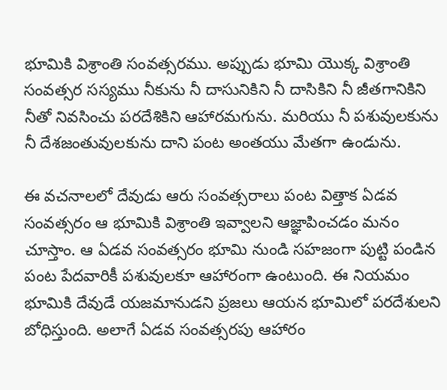భూమికి విశ్రాంతి సంవత్సరము. అప్పుడు భూమి యొక్క విశ్రాంతి సంవత్సర సస్యము నీకును నీ దాసునికిని నీ దాసికిని నీ జీతగానికిని నీతో నివసించు పరదేశికిని ఆహారమగును. మరియు నీ పశువులకును నీ దేశజంతువులకును దాని పంట అంతయు మేతగా ఉండును.

ఈ వచనాలలో దేవుడు ఆరు సంవత్సరాలు పంట విత్తాక ఏడవ సంవత్సరం ఆ భూమికి విశ్రాంతి ఇవ్వాలని ఆజ్ఞాపించడం మనం చూస్తాం. ఆ ఏడవ సంవత్సరం భూమి నుండి సహజంగా పుట్టి పండిన పంట పేదవారికీ పశువులకూ ఆహారంగా ఉంటుంది. ఈ నియమం భూమికి దేవుడే యజమానుడని ప్రజలు ఆయన భూమిలో పరదేశులని బోధిస్తుంది. అలాగే ఏడవ సంవత్సరపు ఆహారం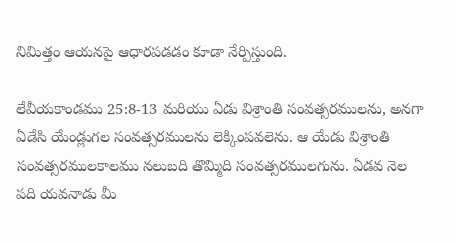నిమిత్తం ఆయనపై ఆధారపడడం కూడా నేర్పిస్తుంది.

లేవీయకాండము 25:8-13 మరియు ఏడు విశ్రాంతి సంవత్సరములను, అనగా ఏడేసి యేండ్లుగల సంవత్సరములను లెక్కింపవలెను. ఆ యేడు విశ్రాంతి సంవత్సరములకాలము నలుబది తొమ్మిది సంవత్సరములగును. ఏడవ నెల పది యవనాడు మీ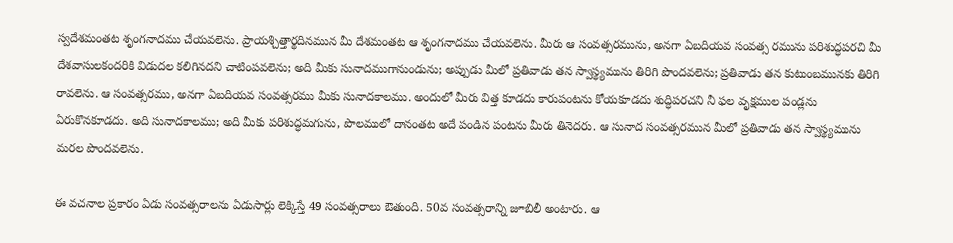స్వదేశమంతట శృంగనాదము చేయవలెను. ప్రాయశ్చిత్తార్థదినమున మీ దేశమంతట ఆ శృంగనాదము చేయవలెను. మీరు ఆ సంవత్సరమును, అనగా ఏబదియవ సంవత్స రమును పరిశుద్ధపరచి మీ దేశవాసులకందరికి విడుదల కలిగినదని చాటింపవలెను; అది మీకు సునాదముగానుండును; అప్పుడు మీలో ప్రతివాడు తన స్వాస్థ్యమును తిరిగి పొందవలెను; ప్రతివాడు తన కుటుంబమునకు తిరిగి రావలెను. ఆ సంవత్సరము, అనగా ఏబదియవ సంవత్సరము మీకు సునాదకాలము. అందులో మీరు విత్త కూడదు కారుపంటను కోయకూడదు శుద్ధిపరచని నీ ఫల వృక్షముల పండ్లను ఏరుకొనకూడదు. అది సునాదకాలము; అది మీకు పరిశుద్ధమగును, పొలములో దానంతట అదే పండిన పంటను మీరు తినెదరు. ఆ సునాద సంవత్సరమున మీలో ప్రతివాడు తన స్వాస్థ్యమును మరల పొందవలెను.

ఈ వచనాల ప్రకారం ఏడు సంవత్సరాలను ఏడుసార్లు లెక్కిస్తే 49 సంవత్సరాలు ఔతుంది. 50వ సంవత్సరాన్ని జూబిలీ అంటారు. ఆ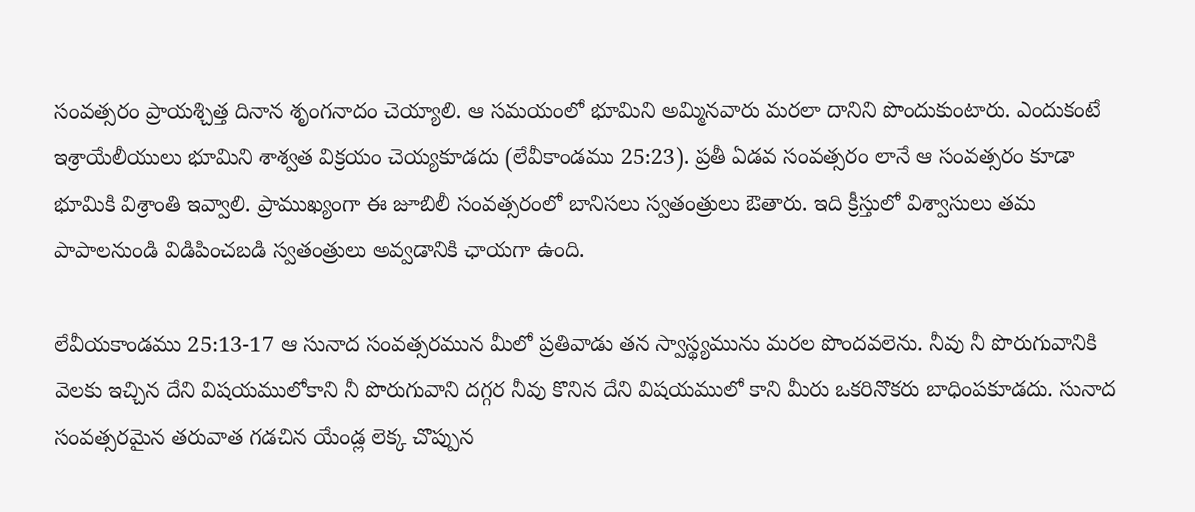సంవత్సరం ప్రాయశ్చిత్త దినాన శృంగనాదం చెయ్యాలి. ఆ సమయంలో భూమిని అమ్మినవారు మరలా దానిని పొందుకుంటారు. ఎందుకంటే ఇశ్రాయేలీయులు భూమిని శాశ్వత విక్రయం చెయ్యకూడదు (లేవీకాండము 25:23). ప్రతీ ఏడవ సంవత్సరం లానే ఆ సంవత్సరం కూడా భూమికి విశ్రాంతి ఇవ్వాలి. ప్రాముఖ్యంగా ఈ జూబిలీ సంవత్సరంలో బానిసలు స్వతంత్రులు ఔతారు. ఇది క్రీస్తులో విశ్వాసులు తమ పాపాలనుండి విడిపించబడి స్వతంత్రులు అవ్వడానికి ఛాయగా ఉంది.

లేవీయకాండము 25:13-17 ఆ సునాద సంవత్సరమున మీలో ప్రతివాడు తన స్వాస్థ్యమును మరల పొందవలెను. నీవు నీ పొరుగువానికి వెలకు ఇచ్చిన దేని విషయములోకాని నీ పొరుగువాని దగ్గర నీవు కొనిన దేని విషయములో కాని మీరు ఒకరినొకరు బాధింపకూడదు. సునాద సంవత్సరమైన తరువాత గడచిన యేండ్ల లెక్క చొప్పున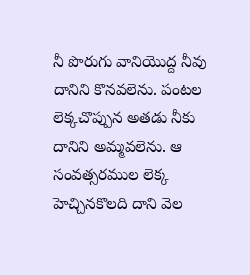నీ పొరుగు వానియొద్ద నీవు దానిని కొనవలెను. పంటల లెక్కచొప్పున అతడు నీకు దానిని అమ్మవలెను. ఆ సంవత్సరముల లెక్క హెచ్చినకొలది దాని వెల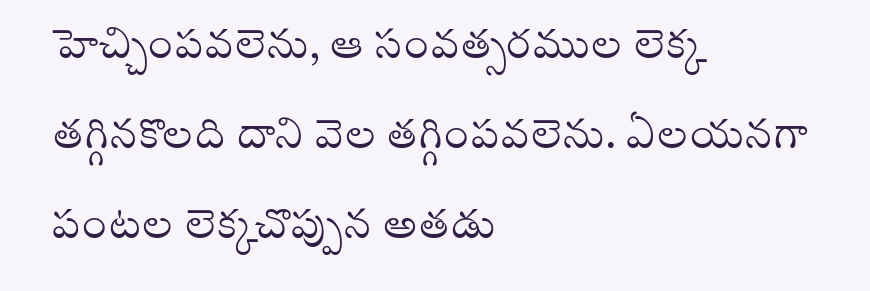హెచ్చింపవలెను, ఆ సంవత్సరముల లెక్క తగ్గినకొలది దాని వెల తగ్గింపవలెను. ఏలయనగా పంటల లెక్కచొప్పున అతడు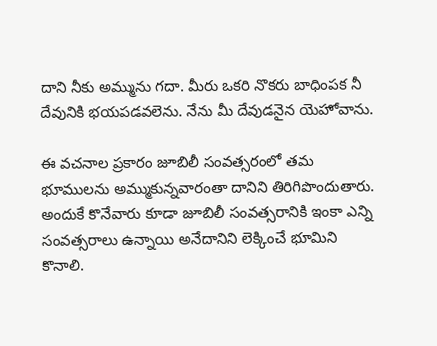దాని నీకు అమ్మును గదా. మీరు ఒకరి నొకరు బాధింపక నీ దేవునికి భయపడవలెను. నేను మీ దేవుడనైన యెహోవాను.

ఈ వచనాల ప్రకారం జూబిలీ సంవత్సరంలో తమ భూములను అమ్ముకున్నవారంతా దానిని తిరిగిపొందుతారు. అందుకే కొనేవారు కూడా జూబిలీ సంవత్సరానికి ఇంకా ఎన్ని సంవత్సరాలు ఉన్నాయి అనేదానిని లెక్కించే భూమిని కొనాలి.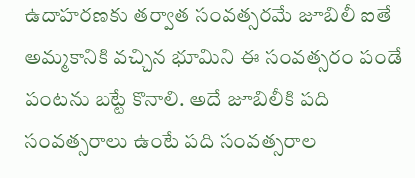ఉదాహరణకు తర్వాత సంవత్సరమే జూబిలీ ఐతే అమ్మకానికి వచ్చిన భూమిని ఈ సంవత్సరం పండే పంటను బట్టే కొనాలి. అదే జూబిలీకి పది సంవత్సరాలు ఉంటే పది సంవత్సరాల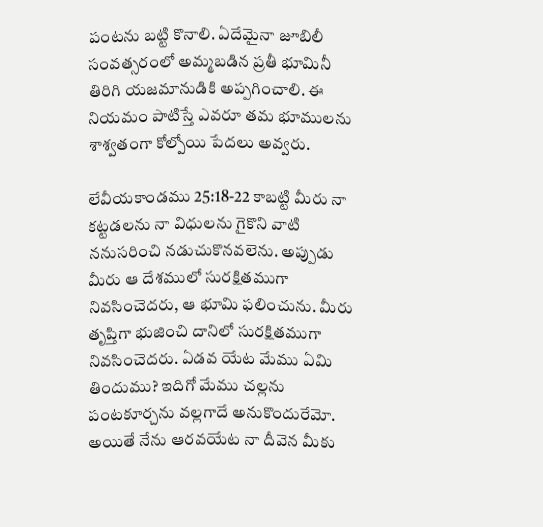పంటను బట్టి కొనాలి. ఏదేమైనా జూబిలీ సంవత్సరంలో అమ్మబడిన ప్రతీ భూమినీ తిరిగి యజమానుడికి అప్పగించాలి. ఈ నియమం పాటిస్తే ఎవరూ తమ భూములను శాశ్వతంగా కోల్పోయి పేదలు అవ్వరు‌.

లేవీయకాండము 25:18-22 కాబట్టి మీరు నా కట్టడలను నా విధులను గైకొని వాటి ననుసరించి నడుచుకొనవలెను. అప్పుడు మీరు ఆ దేశములో సురక్షితముగా నివసించెదరు, ఆ భూమి ఫలించును. మీరు తృప్తిగా భుజించి దానిలో సురక్షితముగా నివసించెదరు. ఏడవ యేట మేము ఏమి తిందుము? ఇదిగో మేము చల్లను పంటకూర్చను వల్లగాదే అనుకొందురేమో. అయితే నేను ఆరవయేట నా దీవెన మీకు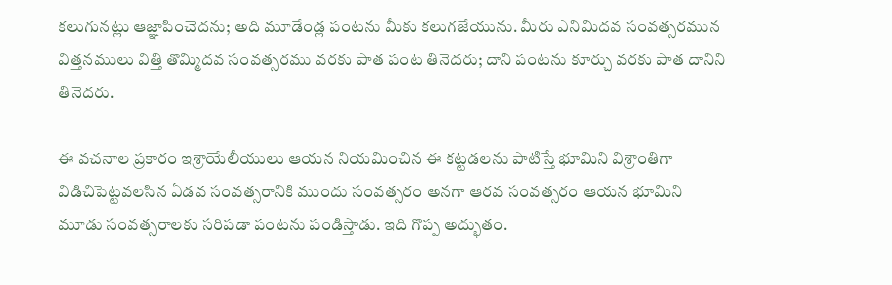కలుగునట్లు ఆజ్ఞాపించెదను; అది మూడేండ్ల పంటను మీకు కలుగజేయును. మీరు ఎనిమిదవ సంవత్సరమున విత్తనములు విత్తి తొమ్మిదవ సంవత్సరము వరకు పాత పంట తినెదరు; దాని పంటను కూర్చు వరకు పాత దానిని తినెదరు.

ఈ వచనాల ప్రకారం ఇశ్రాయేలీయులు ఆయన నియమించిన ఈ కట్టడలను పాటిస్తే భూమిని విశ్రాంతిగా విడిచిపెట్టవలసిన ఏడవ సంవత్సరానికి ముందు సంవత్సరం అనగా ఆరవ సంవత్సరం ఆయన భూమిని మూడు సంవత్సరాలకు సరిపడా పంటను పండిస్తాడు. ఇది గొప్ప అద్భుతం.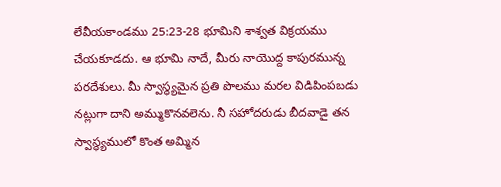లేవీయకాండము 25:23-28 భూమిని శాశ్వత విక్రయము చేయకూడదు. ఆ భూమి నాదే, మీరు నాయొద్ద కాపురమున్న పరదేశులు. మీ స్వాస్థ్యమైన ప్రతి పొలము మరల విడిపింపబడు నట్లుగా దాని అమ్ముకొనవలెను. నీ సహోదరుడు బీదవాడై తన స్వాస్థ్యములో కొంత అమ్మిన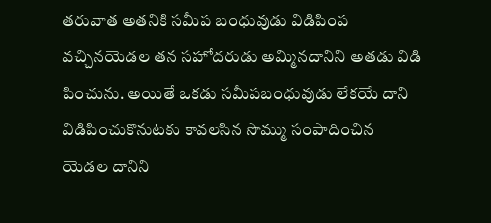తరువాత అతనికి సమీప బంధువుడు విడిపింప వచ్చినయెడల తన సహోదరుడు అమ్మినదానిని అతడు విడి పించును. అయితే ఒకడు సమీపబంధువుడు లేకయే దాని విడిపించుకొనుటకు కావలసిన సొమ్ము సంపాదించిన యెడల దానిని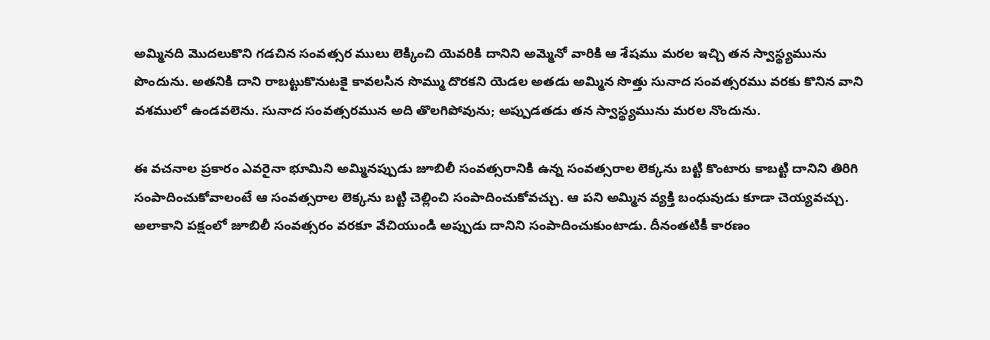అమ్మినది మొదలుకొని గడచిన సంవత్సర ములు లెక్కించి యెవరికి దానిని అమ్మెనో వారికి ఆ శేషము మరల ఇచ్చి తన స్వాస్థ్యమును పొందును. అతనికి దాని రాబట్టుకొనుటకై కావలసిన సొమ్ము దొరకని యెడల అతడు అమ్మిన సొత్తు సునాద సంవత్సరము వరకు కొనిన వాని వశములో ఉండవలెను. సునాద సంవత్సరమున అది తొలగిపోవును; అప్పుడతడు తన స్వాస్థ్యమును మరల నొందును.

ఈ వచనాల ప్రకారం ఎవరైనా భూమిని అమ్మినప్పుడు జూబిలీ సంవత్సరానికి ఉన్న సంవత్సరాల లెక్కను బట్టి కొంటారు కాబట్టి దానిని తిరిగి సంపాదించుకోవాలంటే ఆ సంవత్సరాల లెక్కను బట్టి చెల్లించి సంపాదించుకోవచ్చు. ఆ పని అమ్మిన వ్యక్తి బంధువుడు కూడా చెయ్యవచ్చు. అలాకాని పక్షంలో జూబిలీ సంవత్సరం వరకూ వేచియుండి అప్పుడు దానిని సంపాదించుకుంటాడు. దీనంతటికీ కారణం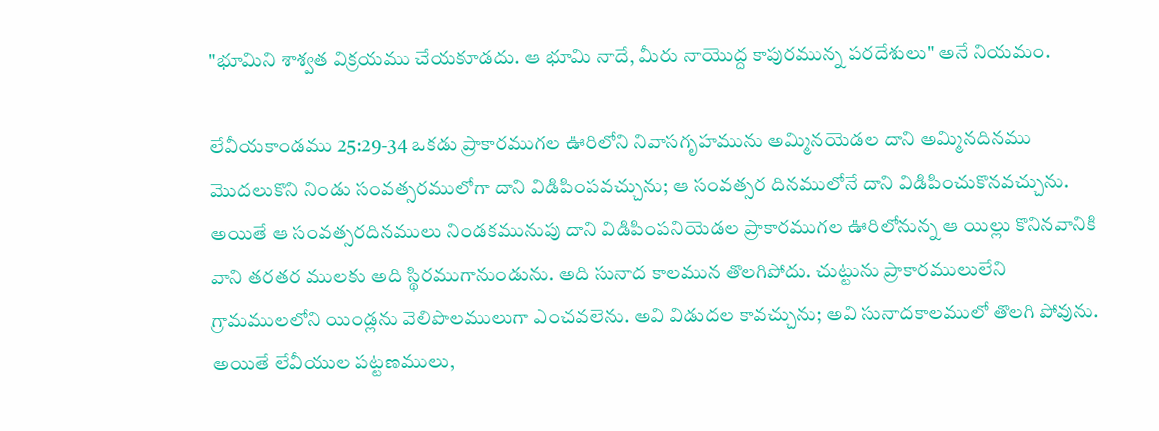"భూమిని శాశ్వత విక్రయము చేయకూడదు. ఆ భూమి నాదే, మీరు నాయొద్ద కాపురమున్న పరదేశులు" అనే నియమం.

లేవీయకాండము 25:29-34 ఒకడు ప్రాకారముగల ఊరిలోని నివాసగృహమును అమ్మినయెడల దాని అమ్మినదినము మొదలుకొని నిండు సంవత్సరములోగా దాని విడిపింపవచ్చును; ఆ సంవత్సర దినములోనే దాని విడిపించుకొనవచ్చును. అయితే ఆ సంవత్సరదినములు నిండకమునుపు దాని విడిపింపనియెడల ప్రాకారముగల ఊరిలోనున్న ఆ యిల్లు కొనినవానికి వాని తరతర ములకు అది స్థిరముగానుండును. అది సునాద కాలమున తొలగిపోదు. చుట్టును ప్రాకారములులేని గ్రామములలోని యిండ్లను వెలిపొలములుగా ఎంచవలెను. అవి విడుదల కావచ్చును; అవి సునాదకాలములో తొలగి పోవును. అయితే లేవీయుల పట్టణములు,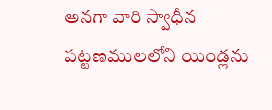అనగా వారి స్వాధీన పట్టణములలోని యిండ్లను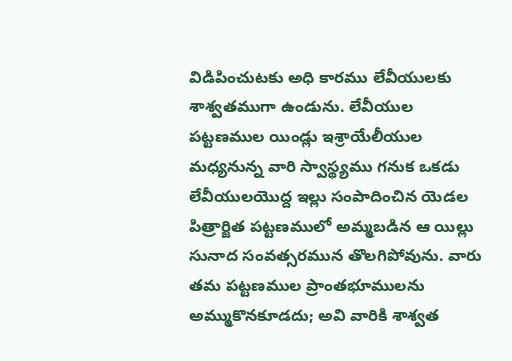విడిపించుటకు అధి కారము లేవీయులకు శాశ్వతముగా ఉండును. లేవీయుల పట్టణముల యిండ్లు ఇశ్రాయేలీయుల మధ్యనున్న వారి స్వాస్థ్యము గనుక ఒకడు లేవీయులయొద్ద ఇల్లు సంపాదించిన యెడల పిత్రార్జిత పట్టణములో అమ్మబడిన ఆ యిల్లు సునాద సంవత్సరమున తొలగిపోవును. వారు తమ పట్టణముల ప్రాంతభూములను అమ్ముకొనకూడదు; అవి వారికి శాశ్వత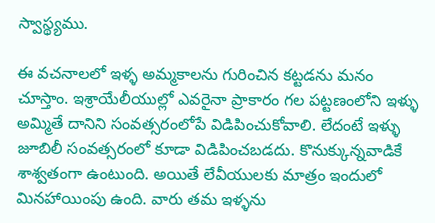స్వాస్థ్యము.

ఈ వచనాలలో ఇళ్ళ అమ్మకాలను గురించిన కట్టడను మనం చూస్తాం. ఇశ్రాయేలీయుల్లో ఎవరైనా ప్రాకారం గల పట్టణంలోని ఇళ్ళు అమ్మితే దానిని సంవత్సరంలోపే విడిపించుకోవాలి. లేదంటే ఇళ్ళు జూబిలీ సంవత్సరంలో కూడా విడిపించబడదు. కొనుక్కున్నవాడికే శాశ్వతంగా ఉంటుంది. అయితే లేవీయులకు మాత్రం ఇందులో మినహాయింపు ఉంది. వారు తమ ఇళ్ళను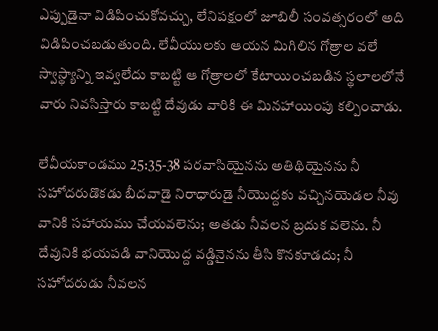ఎప్పుడైనా విడిపించుకోవచ్చు, లేనిపక్షంలో జూబిలీ సంవత్సరంలో అది విడిపించబడుతుంది‌‌. లేవీయులకు ఆయన మిగిలిన గోత్రాల వలే స్వాస్థ్యాన్ని ఇవ్వలేదు కాబట్టి ఆ గోత్రాలలో కేటాయించబడిన స్థలాలలోనే వారు నివసిస్తారు కాబట్టి దేవుడు వారికి ఈ మినహాయింపు కల్పించాడు.

లేవీయకాండము 25:35-38 పరవాసియైనను అతిథియైనను నీ సహోదరుడొకడు బీదవాడై నిరాధారుడై నీయొద్దకు వచ్చినయెడల నీవు వానికి సహాయము చేయవలెను; అతడు నీవలన బ్రదుక వలెను. నీ దేవునికి భయపడి వానియొద్ద వడ్డినైనను తీసి కొనకూడదు; నీ సహోదరుడు నీవలన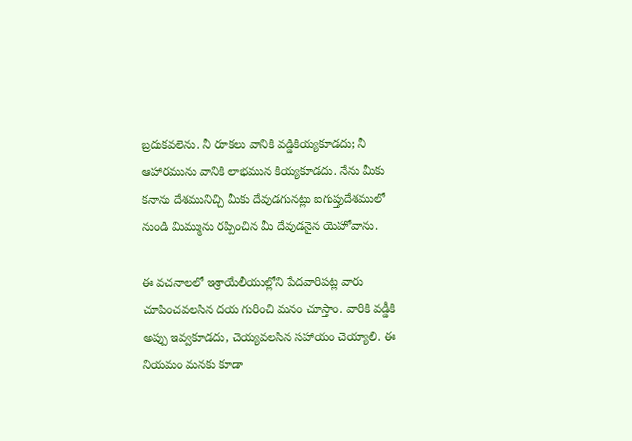బ్రదుకవలెను. నీ రూకలు వానికి వడ్డికియ్యకూడదు; నీ ఆహారమును వానికి లాభమున కియ్యకూడదు. నేను మీకు కనాను దేశమునిచ్చి మీకు దేవుడగునట్లు ఐగుప్తుదేశములో నుండి మిమ్మును రప్పించిన మీ దేవుడనైన యెహోవాను.

ఈ వచనాలలో ఇశ్రాయేలీయుల్లోని పేదవారిపట్ల వారు చూపించవలసిన దయ గురించి మనం చూస్తాం. వారికి వడ్డీకి అప్పు ఇవ్వకూడదు, చెయ్యవలసిన సహాయం చెయ్యాలి. ఈ నియమం మనకు కూడా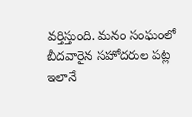వర్తిస్తుంది. మనం సంఘంలో బీదవారైన సహోదరుల పట్ల ఇలానే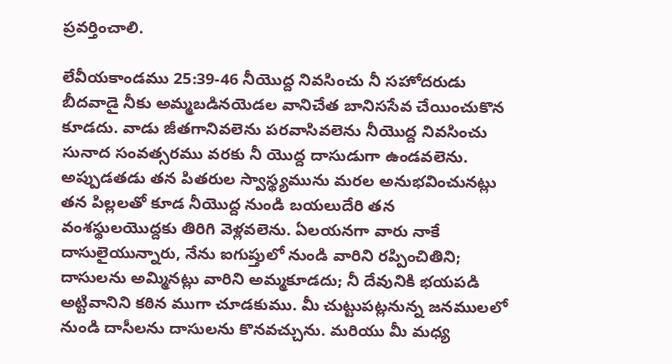ప్రవర్తించాలి.

లేవీయకాండము 25:39-46 నీయొద్ద నివసించు నీ సహోదరుడు బీదవాడై నీకు అమ్మబడినయెడల వానిచేత బానిససేవ చేయించుకొన కూడదు. వాడు జీతగానివలెను పరవాసివలెను నీయొద్ద నివసించు సునాద సంవత్సరము వరకు నీ యొద్ద దాసుడుగా ఉండవలెను. అప్పుడతడు తన పితరుల స్వాస్థ్యమును మరల అనుభవించునట్లు తన పిల్లలతో కూడ నీయొద్ద నుండి బయలుదేరి తన వంశస్థులయొద్దకు తిరిగి వెళ్లవలెను. ఏలయనగా వారు నాకే దాసులైయున్నారు, నేను ఐగుప్తులో నుండి వారిని రప్పించితిని; దాసులను అమ్మినట్లు వారిని అమ్మకూడదు; నీ దేవునికి భయపడి అట్టివానిని కఠిన ముగా చూడకుము. మీ చుట్టుపట్లనున్న జనములలో నుండి దాసీలను దాసులను కొనవచ్చును. మరియు మీ మధ్య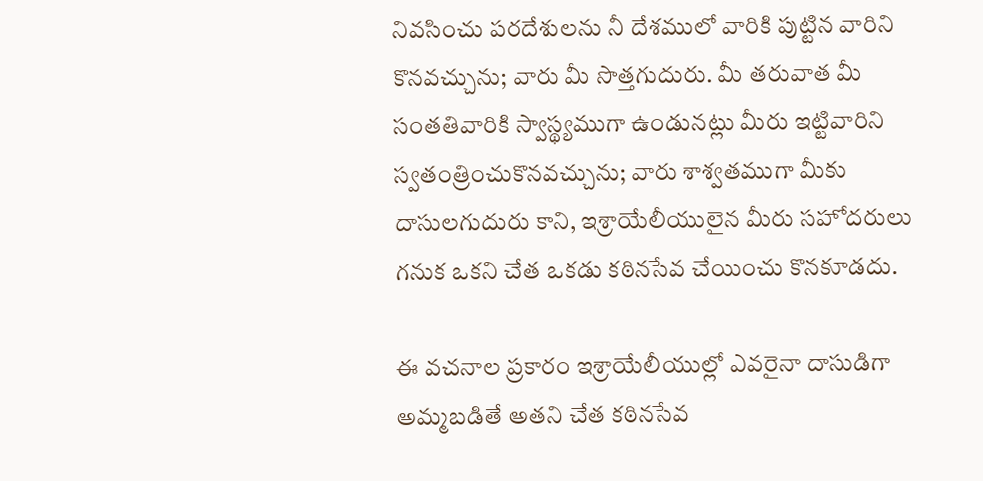నివసించు పరదేశులను నీ దేశములో వారికి పుట్టిన వారిని కొనవచ్చును; వారు మీ సొత్తగుదురు. మీ తరువాత మీ సంతతివారికి స్వాస్థ్యముగా ఉండునట్లు మీరు ఇట్టివారిని స్వతంత్రించుకొనవచ్చును; వారు శాశ్వతముగా మీకు దాసులగుదురు కాని, ఇశ్రాయేలీయులైన మీరు సహోదరులు గనుక ఒకని చేత ఒకడు కఠినసేవ చేయించు కొనకూడదు.

ఈ వచనాల ప్రకారం ఇశ్రాయేలీయుల్లో ఎవరైనా దాసుడిగా అమ్మబడితే అతని చేత కఠినసేవ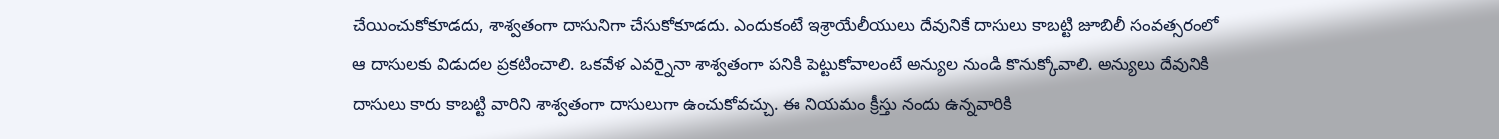చేయించుకోకూడదు, శాశ్వతంగా దాసునిగా చేసుకోకూడదు. ఎందుకంటే ఇశ్రాయేలీయులు దేవునికే దాసులు కాబట్టి జూబిలీ సంవత్సరంలో ఆ దాసులకు విడుదల ప్రకటించాలి. ఒకవేళ ఎవర్నైనా శాశ్వతంగా పనికి పెట్టుకోవాలంటే అన్యుల నుండి కొనుక్కోవాలి. అన్యులు దేవునికి దాసులు కారు కాబట్టి వారిని శాశ్వతంగా దాసులుగా ఉంచుకోవచ్చు‌. ఈ నియమం క్రీస్తు నందు ఉన్నవారికి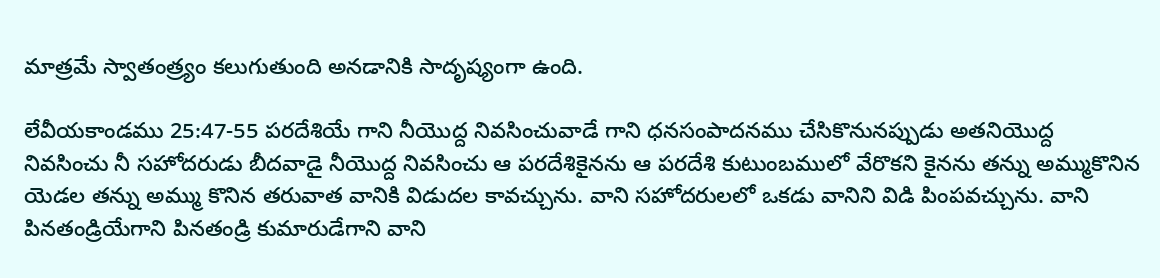మాత్రమే స్వాతంత్ర్యం కలుగుతుంది అనడానికి సాదృష్యంగా ఉంది.

లేవీయకాండము 25:47-55 పరదేశియే గాని నీయొద్ద నివసించువాడే గాని ధనసంపాదనము చేసికొనునప్పుడు అతనియొద్ద నివసించు నీ సహోదరుడు బీదవాడై నీయొద్ద నివసించు ఆ పరదేశికైనను ఆ పరదేశి కుటుంబములో వేరొకని కైనను తన్ను అమ్ముకొనిన యెడల తన్ను అమ్ము కొనిన తరువాత వానికి విడుదల కావచ్చును. వాని సహోదరులలో ఒకడు వానిని విడి పింపవచ్చును. వాని పినతండ్రియేగాని పినతండ్రి కుమారుడేగాని వాని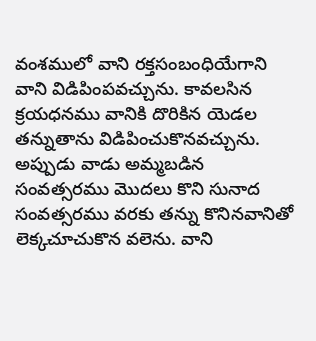వంశములో వాని రక్తసంబంధియేగాని వాని విడిపింపవచ్చును. కావలసిన క్రయధనము వానికి దొరికిన యెడల తన్నుతాను విడిపించుకొనవచ్చును. అప్పుడు వాడు అమ్మబడిన సంవత్సరము మొదలు కొని సునాద సంవత్సరము వరకు తన్ను కొనినవానితో లెక్కచూచుకొన వలెను. వాని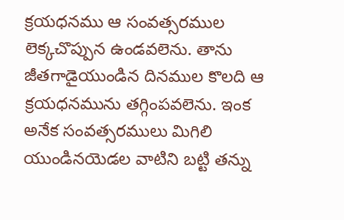క్రయధనము ఆ సంవత్సరముల లెక్కచొప్పున ఉండవలెను. తాను జీతగాడైయుండిన దినముల కొలది ఆ క్రయధనమును తగ్గింపవలెను. ఇంక అనేక సంవత్సరములు మిగిలి యుండినయెడల వాటిని బట్టి తన్ను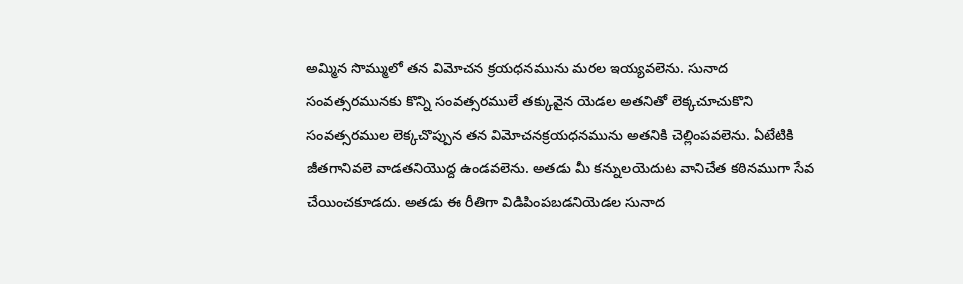అమ్మిన సొమ్ములో తన విమోచన క్రయధనమును మరల ఇయ్యవలెను. సునాద సంవత్సరమునకు కొన్ని సంవత్సరములే తక్కువైన యెడల అతనితో లెక్కచూచుకొని సంవత్సరముల లెక్కచొప్పున తన విమోచనక్రయధనమును అతనికి చెల్లింపవలెను. ఏటేటికి జీతగానివలె వాడతనియొద్ద ఉండవలెను. అతడు మీ కన్నులయెదుట వానిచేత కఠినముగా సేవ చేయించకూడదు. అతడు ఈ రీతిగా విడిపింపబడనియెడల సునాద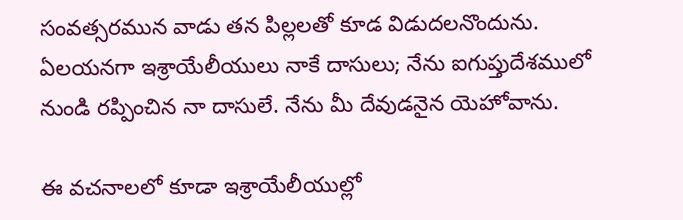సంవత్సరమున వాడు తన పిల్లలతో కూడ విడుదలనొందును. ఏలయనగా ఇశ్రాయేలీయులు నాకే దాసులు; నేను ఐగుప్తుదేశములో నుండి రప్పించిన నా దాసులే. నేను మీ దేవుడనైన యెహోవాను.

ఈ వచనాలలో కూడా ఇశ్రాయేలీయుల్లో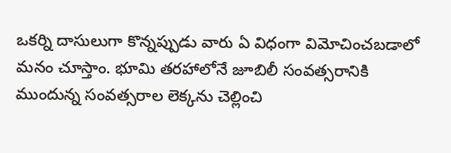ఒకర్ని దాసులుగా కొన్నప్పుడు వారు ఏ విధంగా విమోచించబడాలో మనం చూస్తాం. భూమి తరహాలోనే జూబిలీ సంవత్సరానికి ముందున్న సంవత్సరాల లెక్కను చెల్లించి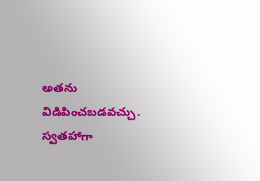అతను విడిపించబడవచ్చు. స్వతహాగా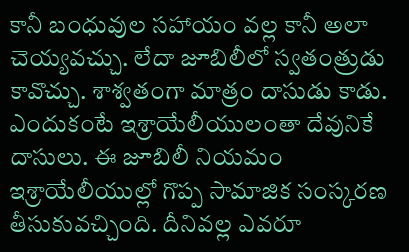కానీ బంధువుల సహాయం వల్ల కానీ అలా చెయ్యవచ్చు. లేదా జూబిలీలో స్వతంత్రుడు కావొచ్చు‌. శాశ్వతంగా మాత్రం దాసుడు కాడు. ఎందుకంటే ఇశ్రాయేలీయులంతా దేవునికే దాసులు. ఈ జూబిలీ నియమం ఇశ్రాయేలీయుల్లో గొప్ప సామాజిక సంస్కరణ తీసుకువచ్చింది. దీనివల్ల ఎవరూ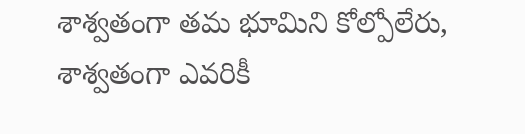శాశ్వతంగా తమ భూమిని కోల్పోలేరు, శాశ్వతంగా ఎవరికీ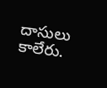దాసులు కాలేరు.